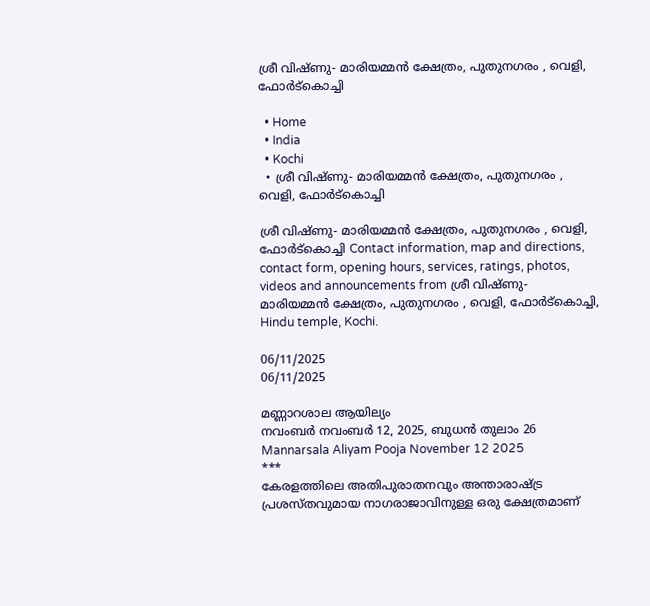ശ്രീ വിഷ്ണു- മാരിയമ്മൻ ക്ഷേത്രം, പുതുനഗരം , വെളി, ഫോർട്കൊച്ചി

  • Home
  • India
  • Kochi
  • ശ്രീ വിഷ്ണു- മാരിയമ്മൻ ക്ഷേത്രം, പുതുനഗരം , വെളി, ഫോർട്കൊച്ചി

ശ്രീ വിഷ്ണു- മാരിയമ്മൻ ക്ഷേത്രം, പുതുനഗരം , വെളി, ഫോർട്കൊച്ചി Contact information, map and directions, contact form, opening hours, services, ratings, photos, videos and announcements from ശ്രീ വിഷ്ണു- മാരിയമ്മൻ ക്ഷേത്രം, പുതുനഗരം , വെളി, ഫോർട്കൊച്ചി, Hindu temple, Kochi.

06/11/2025
06/11/2025

മണ്ണാറശാല ആയില്യം
നവംബർ നവംബര്‍ 12, 2025, ബുധന്‍ തുലാം 26
Mannarsala Aliyam Pooja November 12 2025
***
കേരളത്തിലെ അതിപുരാതനവും അന്താരാഷ്ട്ര പ്രശസ്തവുമായ നാഗരാജാവിനുള്ള ഒരു ക്ഷേത്രമാണ്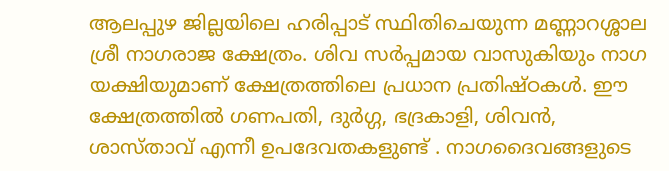ആലപ്പുഴ ജില്ലയിലെ ഹരിപ്പാട് സ്ഥിതിചെയുന്ന മണ്ണാറശ്ശാല ശ്രീ നാഗരാജ ക്ഷേത്രം. ശിവ സർപ്പമായ വാസുകിയും നാഗ യക്ഷിയുമാണ് ക്ഷേത്രത്തിലെ പ്രധാന പ്രതിഷ്ഠകൾ. ഈ ക്ഷേത്രത്തിൽ ഗണപതി, ദുർഗ്ഗ, ഭദ്രകാളി, ശിവൻ, ശാസ്താവ്‌ എന്നീ ഉപദേവതകളുണ്ട് . നാഗദൈവങ്ങളുടെ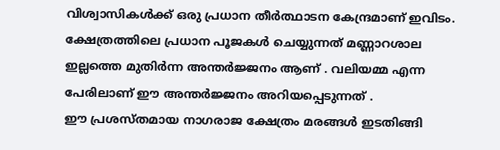വിശ്വാസികൾക്ക് ഒരു പ്രധാന തീർത്ഥാടന കേന്ദ്രമാണ് ഇവിടം. ക്ഷേത്രത്തിലെ പ്രധാന പൂജകൾ ചെയ്യുന്നത് മണ്ണാറശാല ഇല്ലത്തെ മുതിർന്ന അന്തർജ്ജനം ആണ് . വലിയമ്മ എന്ന പേരിലാണ് ഈ അന്തർജ്ജനം അറിയപ്പെടുന്നത് .
ഈ പ്രശസ്തമായ നാഗരാജ ക്ഷേത്രം മരങ്ങൾ ഇടതിങ്ങി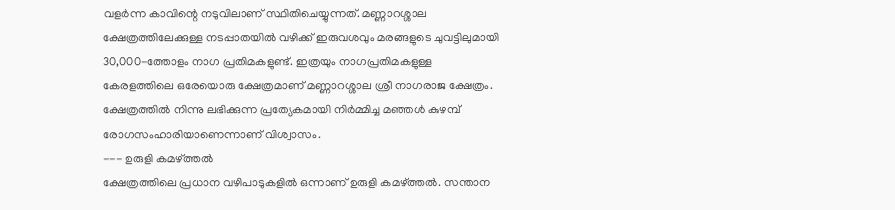വളർന്ന കാവിന്റെ നടുവിലാണ് സ്ഥിതിചെയ്യുന്നത്. മണ്ണാ‍റശ്ശാല ക്ഷേത്രത്തിലേക്കുള്ള നടപ്പാതയിൽ വഴിക്ക് ഇരുവശവും മരങ്ങളുടെ ചുവട്ടിലുമായി 30,000-ത്തോളം നാഗ പ്രതിമകളുണ്ട്. ഇത്രയും നാഗപ്രതിമകളുള്ള കേരളത്തിലെ ഒരേയൊരു ക്ഷേത്രമാണ് മണ്ണാറശ്ശാല ശ്രീ നാഗരാജ ക്ഷേത്രം.
ക്ഷേത്രത്തിൽ നിന്നു ലഭിക്കുന്ന പ്രത്യേകമായി നിർമ്മിച്ച മഞ്ഞൾ കുഴമ്പ് രോഗസംഹാരിയാണെന്നാണ് വിശ്വാസം.
--- ഉരുളി കമഴ്ത്തൽ
ക്ഷേത്രത്തിലെ പ്രധാന വഴിപാടുകളിൽ ഒന്നാണ് ഉരുളി കമഴ്ത്തൽ. സന്താന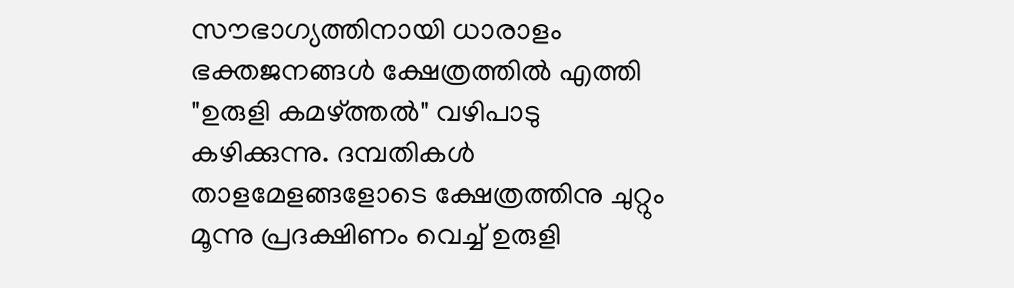സൗഭാഗ്യത്തിനായി ധാരാളം ഭക്തജനങ്ങൾ ക്ഷേത്രത്തിൽ എത്തി "ഉരുളി കമഴ്ത്തൽ" വഴിപാടു കഴിക്കുന്നു. ദമ്പതികൾ താളമേളങ്ങളോടെ ക്ഷേത്രത്തിനു ചുറ്റും മൂന്നു പ്രദക്ഷിണം വെച്ച്‌ ഉരുളി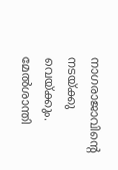നാഗരാജാവിന്റെ നടയ്ക്കു വെയ്ക്കും. മേൽശാന്തി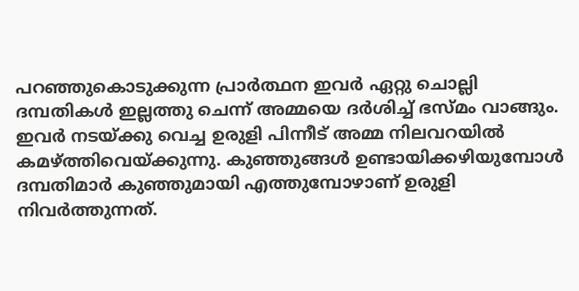പറഞ്ഞുകൊടുക്കുന്ന പ്രാർത്ഥന ഇവർ ഏറ്റു ചൊല്ലി ദമ്പതികൾ ഇല്ലത്തു ചെന്ന്‌ അമ്മയെ ദർശിച്ച്‌ ഭസ്മം വാങ്ങും. ഇവർ നടയ്ക്കു വെച്ച ഉരുളി പിന്നീട്‌ അമ്മ നിലവറയിൽ കമഴ്ത്തിവെയ്ക്കുന്നു. കുഞ്ഞുങ്ങൾ ഉണ്ടായിക്കഴിയുമ്പോൾ ദമ്പതിമാർ കുഞ്ഞുമായി എത്തുമ്പോഴാണ്‌ ഉരുളി നിവർത്തുന്നത്‌.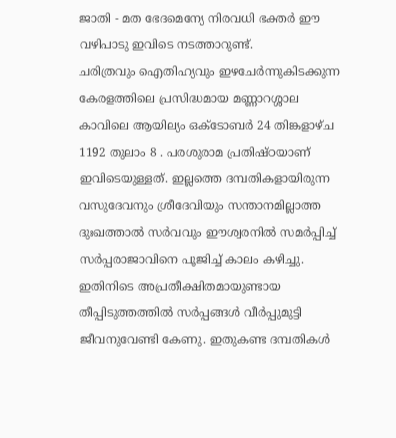ജാതി - മത ഭേദമെന്യേ നിരവധി ഭക്തർ ഈ വഴിപാടു ഇവിടെ നടത്താറുണ്ട്‌.
ചരിത്രവും ഐതിഹ്യവും ഇഴചേര്‍ന്നുകിടക്കുന്ന കേരളത്തിലെ പ്രസിദ്ധമായ മണ്ണാറശ്ശാല കാവിലെ ആയില്യം ഒക്ടോബർ 24 തിങ്കളാഴ്ച 1192 തുലാം 8 . പരശുരാമ പ്രതിഷ്ഠയാണ് ഇവിടെയുള്ളത്. ഇല്ലത്തെ ദമ്പതികളായിരുന്ന വസുദേവനും ശ്രീദേവിയും സന്താനമില്ലാത്ത ദുഃഖത്താല്‍ സര്‍വവും ഈശ്വരനില്‍ സമര്‍പ്പിച്ച് സര്‍പ്പരാജാവിനെ പൂജിച്ച് കാലം കഴിച്ചു.
ഇതിനിടെ അപ്രതീക്ഷിതമായുണ്ടായ തീപ്പിടുത്തത്തില്‍ സര്‍പ്പങ്ങള്‍ വീര്‍പ്പുമുട്ടി ജീവനുവേണ്ടി കേണു. ഇതുകണ്ട ദമ്പതികള്‍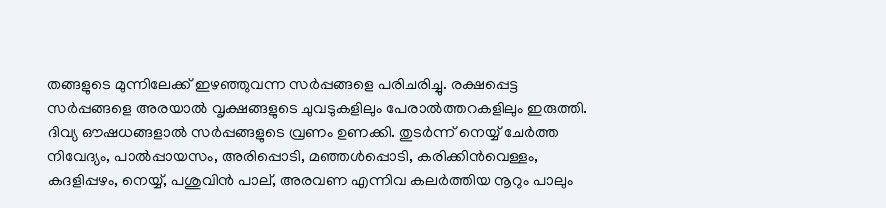തങ്ങളുടെ മുന്നിലേക്ക് ഇഴഞ്ഞുവന്ന സര്‍പ്പങ്ങളെ പരിചരിച്ചു. രക്ഷപ്പെട്ട സര്‍പ്പങ്ങളെ അരയാല്‍ വൃക്ഷങ്ങളുടെ ചുവടുകളിലും പേരാല്‍ത്തറകളിലും ഇരുത്തി. ദിവ്യ ഔഷധങ്ങളാല്‍ സര്‍പ്പങ്ങളുടെ വ്രണം ഉണക്കി. തുടര്‍ന്ന് നെയ്യ് ചേര്‍ത്ത നിവേദ്യം, പാല്‍പ്പായസം, അരിപ്പൊടി, മഞ്ഞള്‍പ്പൊടി, കരിക്കിന്‍വെള്ളം, കദളിപ്പഴം, നെയ്യ്, പശുവിന്‍ പാല്, അരവണ എന്നിവ കലര്‍ത്തിയ നൂറും പാലും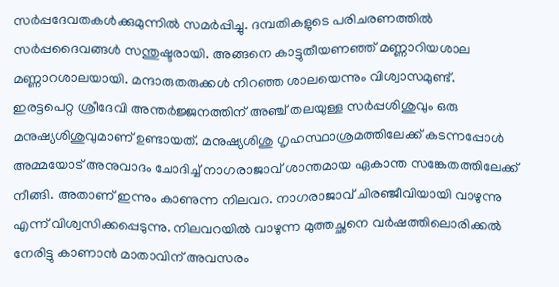സര്‍പ്പദേവതകള്‍ക്കുമുന്നില്‍ സമര്‍പ്പിച്ചു. ദമ്പതികളുടെ പരിചരണത്തില്‍ സര്‍പ്പദൈവങ്ങള്‍ സന്തുഷ്ടരായി. അങ്ങനെ കാട്ടുതീയണഞ്ഞ് മണ്ണാറിയശാല മണ്ണാറശാലയായി. മന്ദാരുതരുക്കള്‍ നിറഞ്ഞ ശാലയെന്നും വിശ്വാസമുണ്ട്.
ഇരട്ടപെറ്റ ശ്രീദേവി അന്തര്‍ജ്ജനത്തിന് അഞ്ച് തലയുള്ള സര്‍പ്പശിശുവും ഒരു മനുഷ്യശിശുവുമാണ് ഉണ്ടായത്. മനുഷ്യശിശു ഗൃഹസ്ഥാശ്രമത്തിലേക്ക് കടന്നപ്പോള്‍ അമ്മയോട് അനുവാദം ചോദിച്ച് നാഗരാജാവ് ശാന്തമായ ഏകാന്ത സങ്കേതത്തിലേക്ക് നീങ്ങി. അതാണ് ഇന്നും കാണുന്ന നിലവറ. നാഗരാജാവ് ചിരഞ്ജീവിയായി വാഴുന്നു എന്ന് വിശ്വസിക്കപ്പെടുന്നു. നിലവറയില്‍ വാഴുന്ന മുത്തച്ഛനെ വര്‍ഷത്തിലൊരിക്കല്‍ നേരിട്ടു കാണാന്‍ മാതാവിന് അവസരം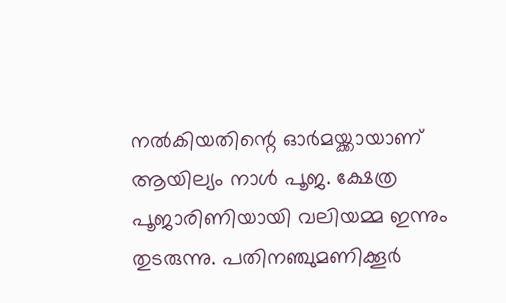നല്‍കിയതിന്റെ ഓര്‍മയ്ക്കായാണ് ആയില്യം നാള്‍ പൂജ. ക്ഷേത്ര പൂജാരിണിയായി വലിയമ്മ ഇന്നും തുടരുന്നു. പതിനഞ്ചുമണിക്കൂര്‍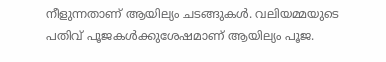നീളുന്നതാണ് ആയില്യം ചടങ്ങുകള്‍. വലിയമ്മയുടെ പതിവ് പൂജകള്‍ക്കുശേഷമാണ് ആയില്യം പൂജ.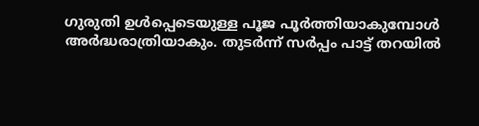ഗുരുതി ഉള്‍പ്പെടെയുള്ള പൂജ പൂര്‍ത്തിയാകുമ്പോള്‍ അര്‍ദ്ധരാത്രിയാകും. തുടര്‍ന്ന് സര്‍പ്പം പാട്ട് തറയില്‍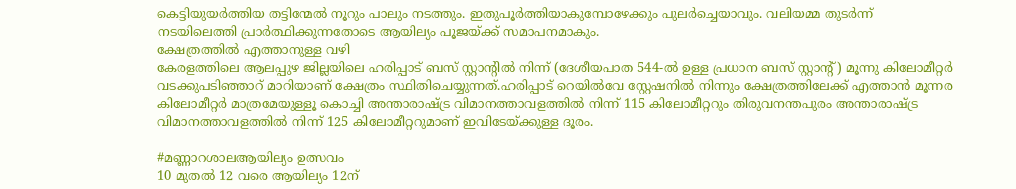കെട്ടിയുയര്‍ത്തിയ തട്ടിന്മേല്‍ നൂറും പാലും നടത്തും. ഇതുപൂര്‍ത്തിയാകുമ്പോഴേക്കും പുലര്‍ച്ചെയാവും. വലിയമ്മ തുടര്‍ന്ന് നടയിലെത്തി പ്രാര്‍ത്ഥിക്കുന്നതോടെ ആയില്യം പൂജയ്ക്ക് സമാപനമാകും.
ക്ഷേത്രത്തിൽ എത്താനുള്ള വഴി
കേരളത്തിലെ ആലപ്പുഴ ജില്ലയിലെ ഹരിപ്പാട് ബസ് സ്റ്റാന്റിൽ നിന്ന് (ദേശീയപാത 544-ൽ ഉള്ള പ്രധാന ബസ് സ്റ്റാന്റ്) മൂന്നു കിലോമീറ്റർ വടക്കുപടിഞ്ഞാറ് മാറിയാണ് ക്ഷേത്രം സ്ഥിതിചെയ്യുന്നത്.ഹരിപ്പാട്‌ റെയിൽവേ സ്റ്റേഷനിൽ നിന്നും ക്ഷേത്രത്തിലേക്ക് എത്താൻ മൂന്നര കിലോമീറ്റർ മാത്രമേയുള്ളൂ കൊച്ചി അന്താരാഷ്ട്ര വിമാനത്താവളത്തിൽ നിന്ന് 115 കിലോമീറ്ററും തിരുവനന്തപുരം അന്താരാഷ്ട്ര വിമാനത്താവളത്തിൽ നിന്ന് 125 കിലോമീറ്ററുമാണ് ഇവിടേയ്ക്കുള്ള ദൂരം.

#മണ്ണാറശാലആയില്യം ഉത്സവം
10 മുതൽ 12 വരെ ആയില്യം 12ന്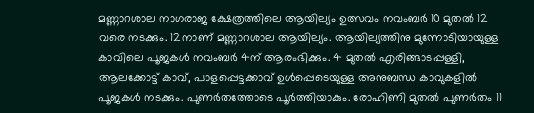മണ്ണാറശാല നാഗരാജ ക്ഷേത്രത്തിലെ ആയില്യം ഉത്സവം നവംബർ 10 മുതൽ 12 വരെ നടക്കും. 12നാണ് മണ്ണാറശാല ആയില്യം. ആയില്യത്തിനു മുന്നോടിയായുള്ള കാവിലെ പൂജകൾ നവംബർ 4ന് ആരംഭിക്കും. 4 മുതൽ എരിങ്ങാടപ്പള്ളി, ആലക്കോട്ട് കാവ്, പാളപ്പെട്ടക്കാവ് ഉൾപ്പെടെയുള്ള അനുബന്ധ കാവുകളിൽ പൂജകൾ നടക്കും. പുണർതത്തോടെ പൂർത്തിയാകും. രോഹിണി മുതൽ പുണർതം 11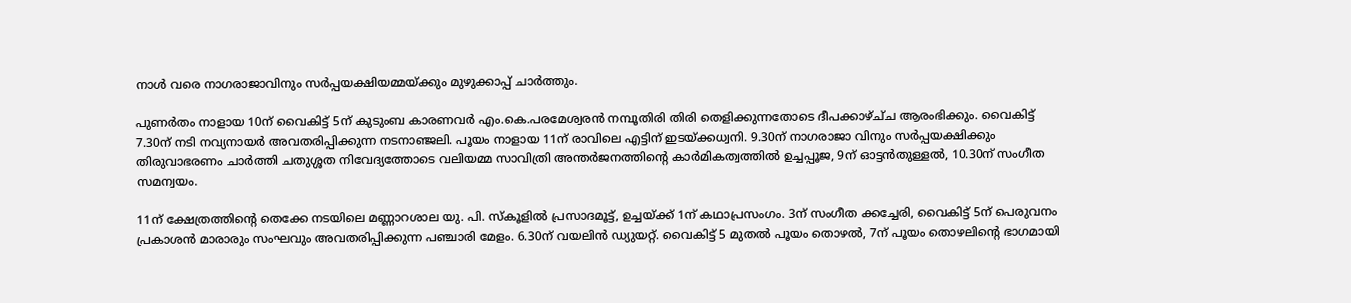നാൾ വരെ നാഗരാജാവിനും സർപ്പയക്ഷിയമ്മയ്ക്കും മുഴുക്കാപ്പ് ചാർത്തും.

പുണർതം നാളായ 10ന് വൈകിട്ട് 5ന് കുടുംബ കാരണവർ എം.കെ.പരമേശ്വരൻ നമ്പൂതിരി തിരി തെളിക്കുന്നതോടെ ദീപക്കാഴ്ച്‌ച ആരംഭിക്കും. വൈകിട്ട് 7.30ന് നടി നവ്യനായർ അവതരിപ്പിക്കുന്ന നടനാഞ്ജലി. പൂയം നാളായ 11ന് രാവിലെ എട്ടിന് ഇടയ്ക്കധ്വനി. 9.30ന് നാഗരാജാ വിനും സർപ്പയക്ഷിക്കും തിരുവാഭരണം ചാർത്തി ചതുശ്ശത നിവേദ്യത്തോടെ വലിയമ്മ സാവിത്രി അന്തർജനത്തിന്റെ കാർമികത്വത്തിൽ ഉച്ചപ്പൂജ, 9ന് ഓട്ടൻതുള്ളൽ, 10.30ന് സംഗീത സമന്വയം.

11ന് ക്ഷേത്രത്തിന്റെ തെക്കേ നടയിലെ മണ്ണാറശാല യു. പി. സ്കൂ‌ളിൽ പ്രസാദമൂട്ട്, ഉച്ചയ്ക്ക് 1ന് കഥാപ്രസംഗം. 3ന് സംഗീത ക്കച്ചേരി, വൈകിട്ട് 5ന് പെരുവനം പ്രകാശൻ മാരാരും സംഘവും അവതരിപ്പിക്കുന്ന പഞ്ചാരി മേളം. 6.30ന് വയലിൻ ഡ്യുയറ്റ്. വൈകിട്ട് 5 മുതൽ പൂയം തൊഴൽ, 7ന് പൂയം തൊഴലിന്റെ ഭാഗമായി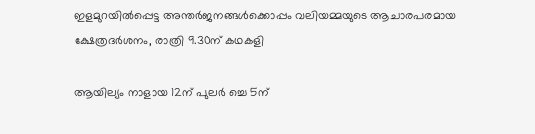ഇളമുറയിൽപ്പെട്ട അന്തർജനങ്ങൾക്കൊപ്പം വലിയമ്മയുടെ ആചാരപരമായ ക്ഷേത്രദർശനം, രാത്രി 9.30ന് കഥകളി

ആയില്യം നാളായ 12ന് പുലർ ച്ചെ 5ന്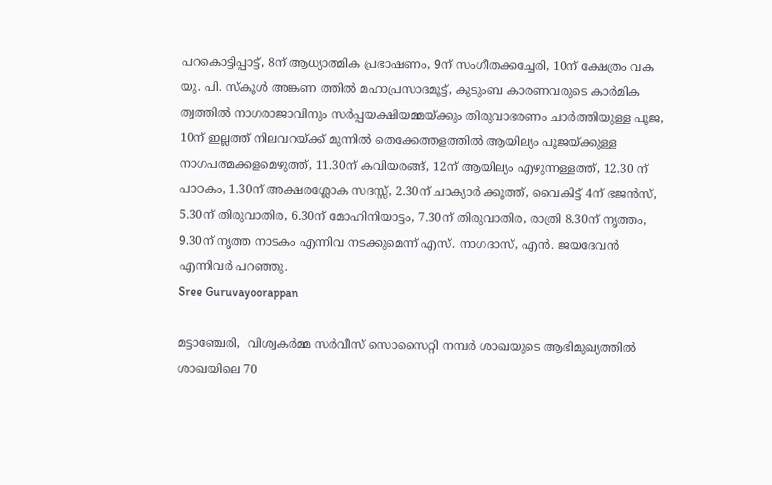പറകൊട്ടിപ്പാട്ട്, 8ന് ആധ്യാത്മിക പ്രഭാഷണം, 9ന് സംഗീതക്കച്ചേരി, 10ന് ക്ഷേത്രം വക യു. പി. സ്കൂ‌ൾ അങ്കണ ത്തിൽ മഹാപ്രസാദമൂട്ട്, കുടുംബ കാരണവരുടെ കാർമിക ത്വത്തിൽ നാഗരാജാവിനും സർപ്പയക്ഷിയമ്മയ്ക്കും തിരുവാഭരണം ചാർത്തിയുള്ള പൂജ, 10ന് ഇല്ലത്ത് നിലവറയ്ക്ക് മുന്നിൽ തെക്കേത്തളത്തിൽ ആയില്യം പൂജയ്ക്കുള്ള നാഗപത്മക്കളമെഴുത്ത്, 11.30ന് കവിയരങ്ങ്, 12ന് ആയില്യം എഴുന്നള്ളത്ത്, 12.30 ന് പാഠകം, 1.30ന് അക്ഷരശ്ലോക സദസ്സ്, 2.30ന് ചാക്യാർ ക്കൂത്ത്, വൈകിട്ട് 4ന് ഭജൻസ്, 5.30ന് തിരുവാതിര, 6.30ന് മോഹിനിയാട്ടം, 7.30ന് തിരുവാതിര, രാത്രി 8.30ന് നൃത്തം, 9.30ന് നൃത്ത നാടകം എന്നിവ നടക്കുമെന്ന് എസ്. നാഗദാസ്, എൻ. ജയദേവൻ എന്നിവർ പറഞ്ഞു.
Sree Guruvayoorappan

മട്ടാഞ്ചേരി,  വിശ്വകർമ്മ സർവീസ് സൊസൈറ്റി നമ്പർ ശാഖയുടെ ആഭിമുഖ്യത്തിൽ ശാഖയിലെ 70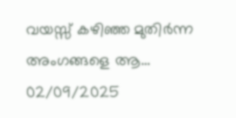വയസ്സ് കഴിഞ്ഞ മുതിർന്ന അംഗങ്ങളെ ആ...
02/09/2025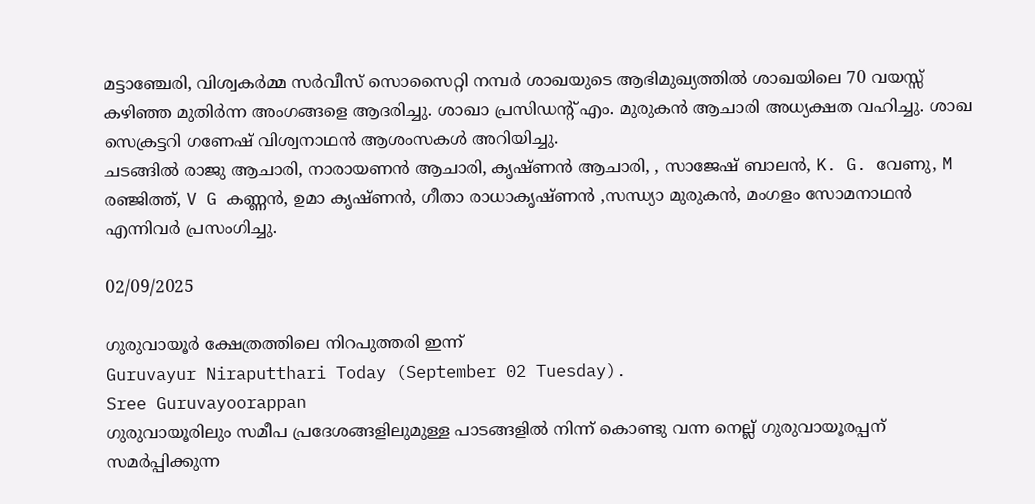മട്ടാഞ്ചേരി, വിശ്വകർമ്മ സർവീസ് സൊസൈറ്റി നമ്പർ ശാഖയുടെ ആഭിമുഖ്യത്തിൽ ശാഖയിലെ 70 വയസ്സ് കഴിഞ്ഞ മുതിർന്ന അംഗങ്ങളെ ആദരിച്ചു. ശാഖാ പ്രസിഡന്റ് എം. മുരുകൻ ആചാരി അധ്യക്ഷത വഹിച്ചു. ശാഖ സെക്രട്ടറി ഗണേഷ് വിശ്വനാഥൻ ആശംസകൾ അറിയിച്ചു.
ചടങ്ങിൽ രാജു ആചാരി, നാരായണൻ ആചാരി, കൃഷ്ണൻ ആചാരി, , സാജേഷ് ബാലൻ, K. G. വേണു, M രഞ്ജിത്ത്, V G കണ്ണൻ, ഉമാ കൃഷ്ണൻ, ഗീതാ രാധാകൃഷ്ണൻ ,സന്ധ്യാ മുരുകൻ, മംഗളം സോമനാഥൻ എന്നിവർ പ്രസംഗിച്ചു.

02/09/2025

ഗുരുവായൂർ ക്ഷേത്രത്തിലെ നിറപുത്തരി ഇന്ന്
Guruvayur Niraputthari Today (September 02 Tuesday).
Sree Guruvayoorappan
ഗുരുവായൂരിലും സമീപ പ്രദേശങ്ങളിലുമുള്ള പാടങ്ങളിൽ നിന്ന് കൊണ്ടു വന്ന നെല്ല് ഗുരുവായൂരപ്പന് സമർപ്പിക്കുന്ന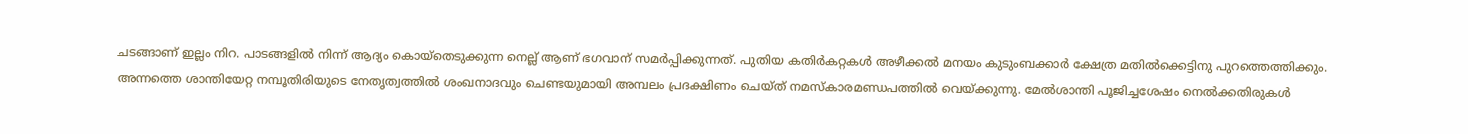ചടങ്ങാണ് ഇല്ലം നിറ. പാടങ്ങളിൽ നിന്ന് ആദ്യം കൊയ്തെടുക്കുന്ന നെല്ല് ആണ് ഭഗവാന് സമർപ്പിക്കുന്നത്. പുതിയ കതിർകറ്റകൾ അഴീക്കൽ മനയം കുടുംബക്കാർ ക്ഷേത്ര മതിൽക്കെട്ടിനു പുറത്തെത്തിക്കും. അന്നത്തെ ശാന്തിയേറ്റ നമ്പൂതിരിയുടെ നേതൃത്വത്തിൽ ശംഖനാദവും ചെണ്ടയുമായി അമ്പലം പ്രദക്ഷിണം ചെയ്ത് നമസ്കാരമണ്ഡപത്തിൽ വെയ്ക്കുന്നു. മേൽശാന്തി പൂജിച്ചശേഷം നെൽക്കതിരുകൾ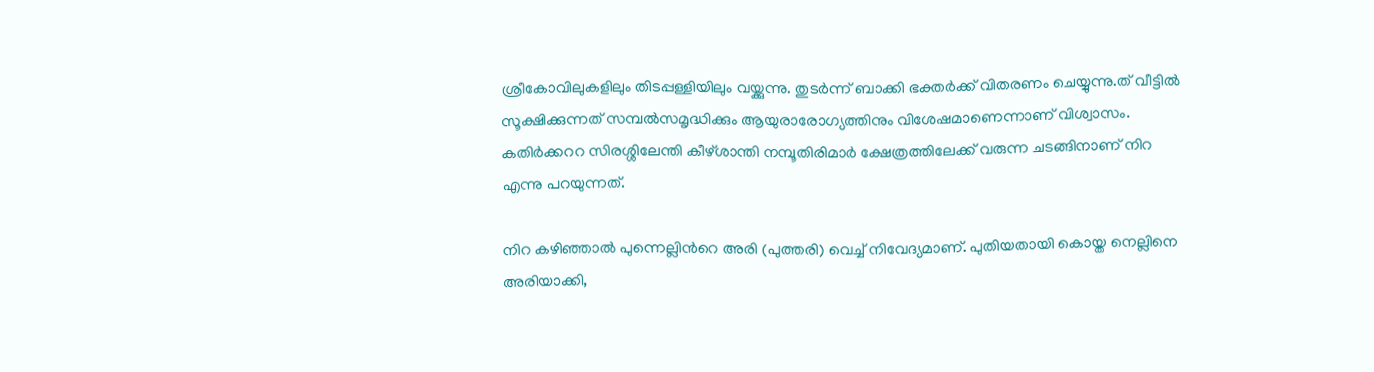ശ്രീകോവിലുകളിലും തിടപ്പള്ളിയിലും വയ്ക്കുന്നു. തുടർന്ന് ബാക്കി ഭക്തർക്ക് വിതരണം ചെയ്യുന്നു.ത് വീട്ടിൽ സൂക്ഷിക്കുന്നത് സമ്പൽസമൃദ്ധിക്കും ആയുരാരോഗ്യത്തിനും വിശേഷമാണെന്നാണ് വിശ്വാസം. കതിർക്കററ സിരശ്ശിലേന്തി കീഴ്ശാന്തി നമ്പൂതിരിമാർ ക്ഷേത്രത്തിലേക്ക് വരുന്ന ചടങ്ങിനാണ് നിറ എന്നു പറയുന്നത്.

നിറ കഴിഞ്ഞാൽ പുന്നെല്ലിൻറെ അരി (പുത്തരി) വെച്ച് നിവേദ്യമാണ്. പുതിയതായി കൊയ്ത നെല്ലിനെ അരിയാക്കി,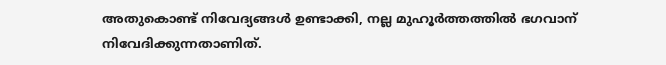അതുകൊണ്ട് നിവേദ്യങ്ങൾ ഉണ്ടാക്കി, നല്ല മുഹൂർത്തത്തിൽ ഭഗവാന് നിവേദിക്കുന്നതാണിത്.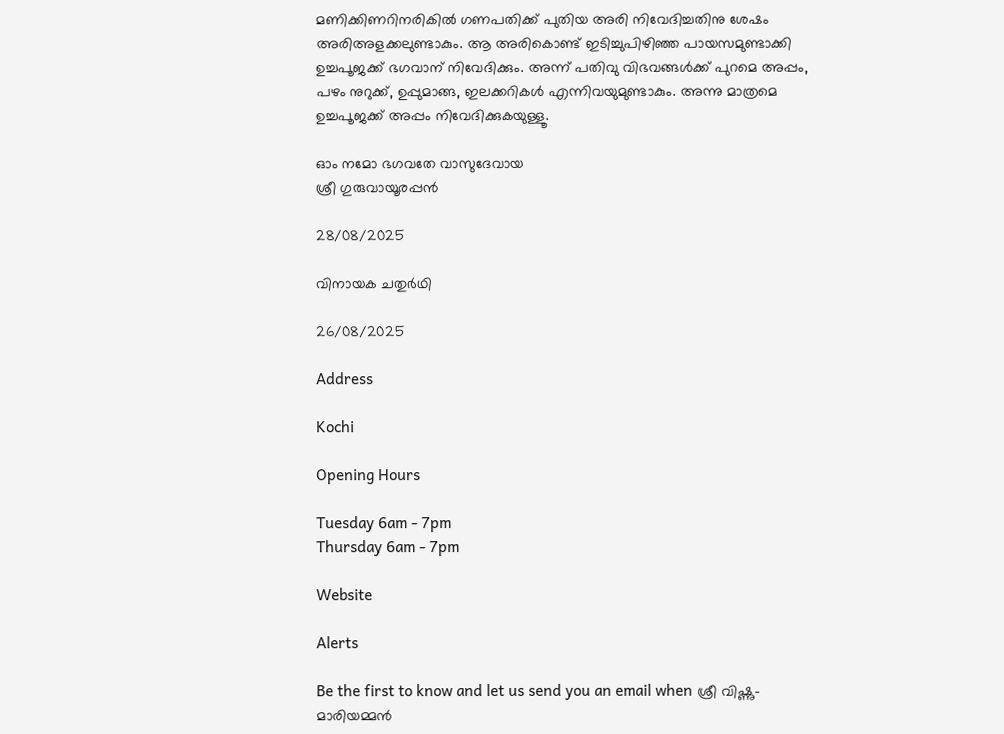മണിക്കിണറിനരികിൽ ഗണപതിക്ക് പുതിയ അരി നിവേദിച്ചതിനു ശേഷം അരിഅളക്കലുണ്ടാകും. ആ അരികൊണ്ട് ഇടിച്ചുപിഴിഞ്ഞ പായസമുണ്ടാക്കി ഉച്ചപൂജക്ക് ഭഗവാന് നിവേദിക്കും. അന്ന് പതിവു വിഭവങ്ങൾക്ക് പുറമെ അപ്പം, പഴം നുറുക്ക്, ഉപ്പുമാങ്ങ, ഇലക്കറികൾ എന്നിവയുമുണ്ടാകും. അന്നു മാത്രമെ ഉച്ചപൂജക്ക് അപ്പം നിവേദിക്കുകയുള്ളൂ.

ഓം നമോ ഭഗവതേ വാസുദേവായ
ശ്രീ ഗുരുവായൂരപ്പൻ

28/08/2025

വിനായക ചതുർഥി

26/08/2025

Address

Kochi

Opening Hours

Tuesday 6am - 7pm
Thursday 6am - 7pm

Website

Alerts

Be the first to know and let us send you an email when ശ്രീ വിഷ്ണു- മാരിയമ്മൻ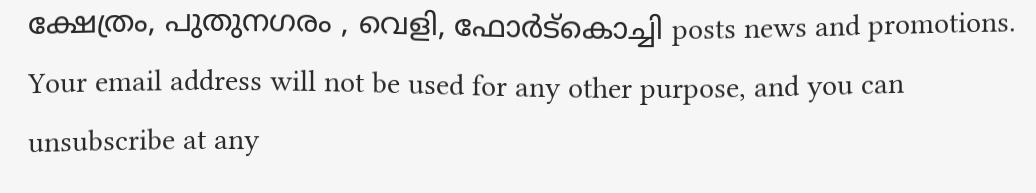ക്ഷേത്രം, പുതുനഗരം , വെളി, ഫോർട്കൊച്ചി posts news and promotions. Your email address will not be used for any other purpose, and you can unsubscribe at any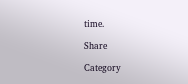time.

Share

Category